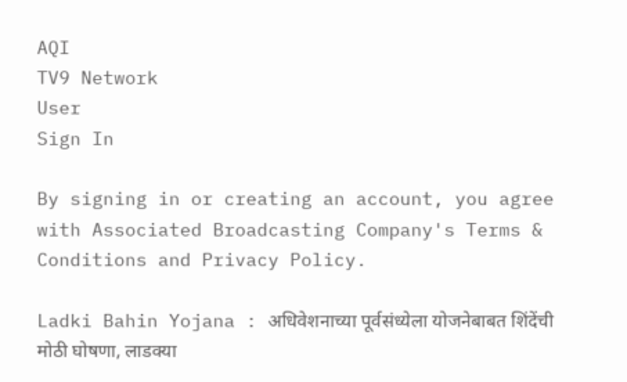AQI
TV9 Network
User
Sign In

By signing in or creating an account, you agree with Associated Broadcasting Company's Terms & Conditions and Privacy Policy.

Ladki Bahin Yojana : अधिवेशनाच्या पूर्वसंध्येला योजनेबाबत शिंदेंची मोठी घोषणा, लाडक्या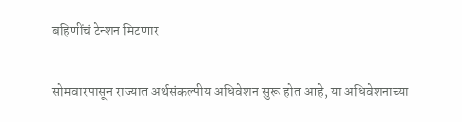बहिणींचं टेन्शन मिटणार

सोमवारपासून राज्यात अर्थसंकल्पीय अधिवेशन सुरू होत आहे, या अधिवेशनाच्या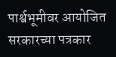पार्श्वभूमीवर आयोजित सरकारच्या पत्रकार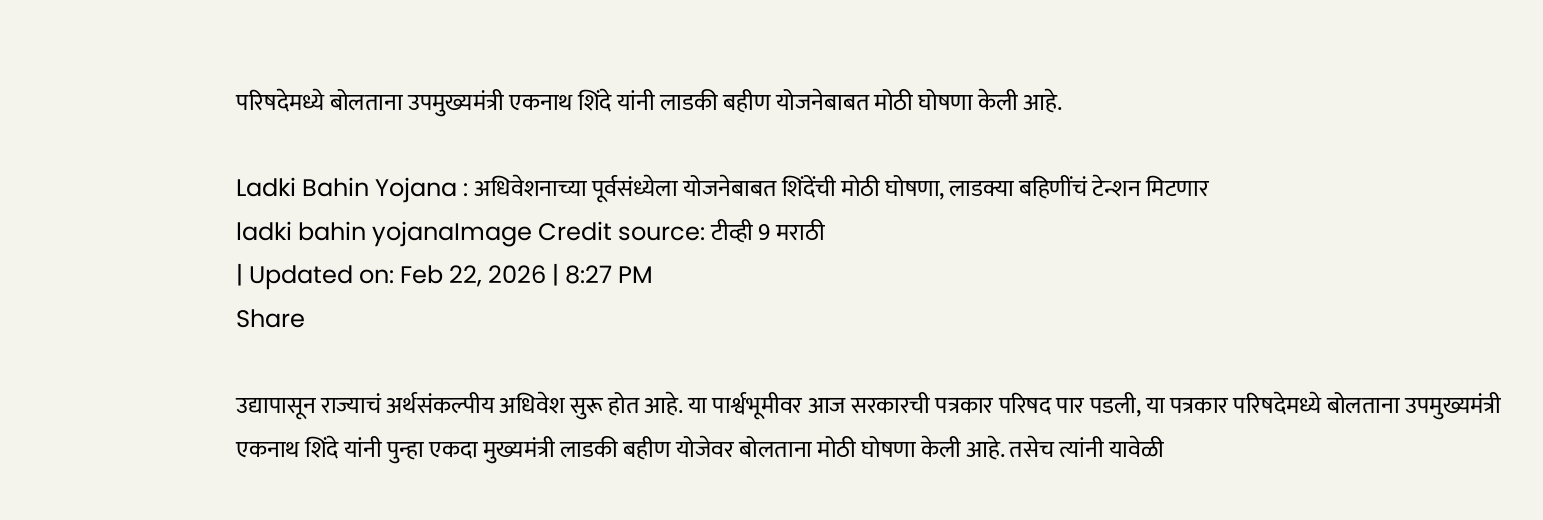परिषदेमध्ये बोलताना उपमुख्यमंत्री एकनाथ शिंदे यांनी लाडकी बहीण योजनेबाबत मोठी घोषणा केली आहे.

Ladki Bahin Yojana : अधिवेशनाच्या पूर्वसंध्येला योजनेबाबत शिंदेंची मोठी घोषणा, लाडक्या बहिणींचं टेन्शन मिटणार
ladki bahin yojanaImage Credit source: टीव्ही 9 मराठी
| Updated on: Feb 22, 2026 | 8:27 PM
Share

उद्यापासून राज्याचं अर्थसंकल्पीय अधिवेश सुरू होत आहे. या पार्श्वभूमीवर आज सरकारची पत्रकार परिषद पार पडली, या पत्रकार परिषदेमध्ये बोलताना उपमुख्यमंत्री एकनाथ शिंदे यांनी पुन्हा एकदा मुख्यमंत्री लाडकी बहीण योजेवर बोलताना मोठी घोषणा केली आहे. तसेच त्यांनी यावेळी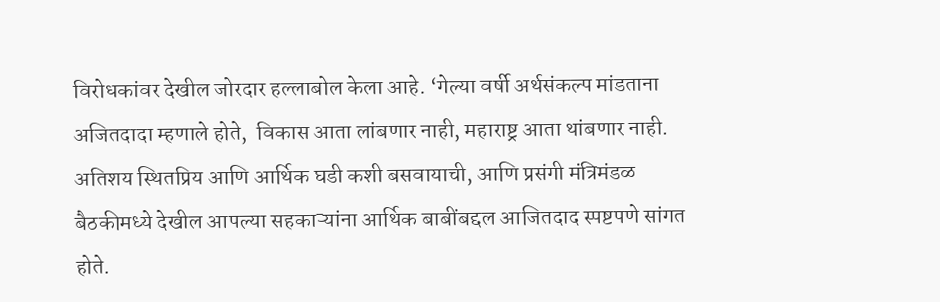विरोधकांवर देखील जोरदार हल्लाबोल केला आहे. ‘गेल्या वर्षी अर्थसंकल्प मांडताना अजितदादा म्हणाले होते,  विकास आता लांबणार नाही, महाराष्ट्र आता थांबणार नाही. अतिशय स्थितप्रिय आणि आर्थिक घडी कशी बसवायाची, आणि प्रसंगी मंत्रिमंडळ बैठकीमध्ये देखील आपल्या सहकाऱ्यांना आर्थिक बाबींबद्दल आजितदाद स्पष्टपणे सांगत होते.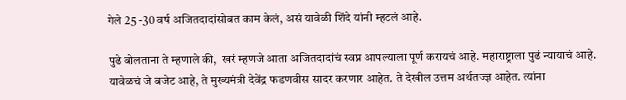गेले 25 -30 वर्ष अजितदादांसोबत काम केलं, असं यावेळी शिंदे यांनी म्हटलं आहे.

पुढे बोलताना ते म्हणाले की,  खरं म्हणजे आता अजितदादांचं स्वप्न आपल्याला पूर्ण करायचं आहे. महाराष्ट्राला पुढं न्यायाचं आहे. यावेळचं जे बजेट आहे, ते मुख्यमंत्री देवेंद्र फडणवीस सादर करणार आहेत. ते देखील उत्तम अर्थतज्ज्ञ आहेत. त्यांना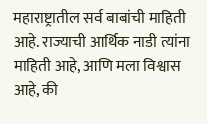महाराष्ट्रातील सर्व बाबांची माहिती आहे. राज्याची आर्थिक नाडी त्यांना माहिती आहे, आणि मला विश्वास आहे, की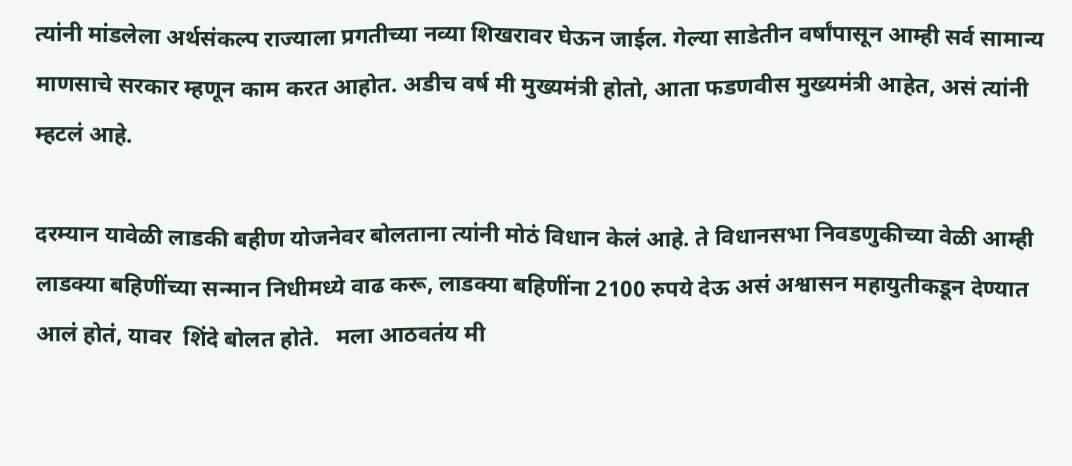त्यांनी मांडलेला अर्थसंकल्प राज्याला प्रगतीच्या नव्या शिखरावर घेऊन जाईल. गेल्या साडेतीन वर्षांपासून आम्ही सर्व सामान्य माणसाचे सरकार म्हणून काम करत आहोत. अडीच वर्ष मी मुख्यमंत्री होतो, आता फडणवीस मुख्यमंत्री आहेत, असं त्यांनी म्हटलं आहे.

दरम्यान यावेळी लाडकी बहीण योजनेवर बोलताना त्यांनी मोठं विधान केलं आहे. ते विधानसभा निवडणुकीच्या वेळी आम्ही लाडक्या बहिणींच्या सन्मान निधीमध्ये वाढ करू, लाडक्या बहिणींना 2100 रुपये देऊ असं अश्वासन महायुतीकडून देण्यात आलं होतं, यावर  शिंदे बोलत होते.   मला आठवतंय मी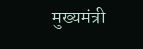मुख्यमंत्री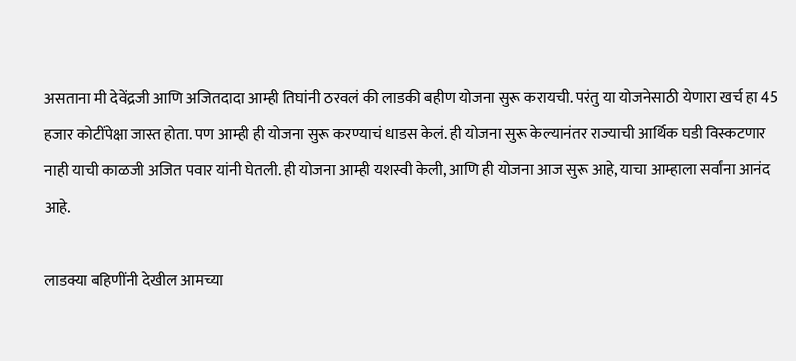असताना मी देवेंद्रजी आणि अजितदादा आम्ही तिघांनी ठरवलं की लाडकी बहीण योजना सुरू करायची. परंतु या योजनेसाठी येणारा खर्च हा 45 हजार कोटींपेक्षा जास्त होता. पण आम्ही ही योजना सुरू करण्याचं धाडस केलं. ही योजना सुरू केल्यानंतर राज्याची आर्थिक घडी विस्कटणार नाही याची काळजी अजित पवार यांनी घेतली. ही योजना आम्ही यशस्वी केली, आणि ही योजना आज सुरू आहे, याचा आम्हाला सर्वांना आनंद आहे.

लाडक्या बहि‍णींनी देखील आमच्या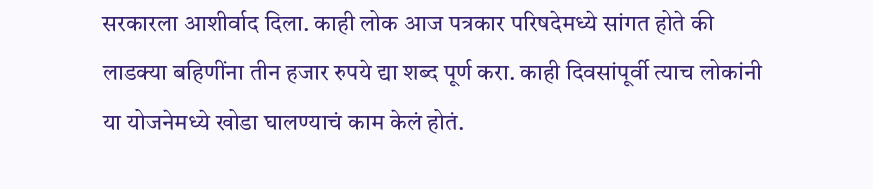सरकारला आशीर्वाद दिला. काही लोक आज पत्रकार परिषदेमध्ये सांगत होते की लाडक्या बहि‍णींना तीन हजार रुपये द्या शब्द पूर्ण करा. काही दिवसांपूर्वी त्याच लोकांनी या योजनेमध्ये खोडा घालण्याचं काम केलं होतं.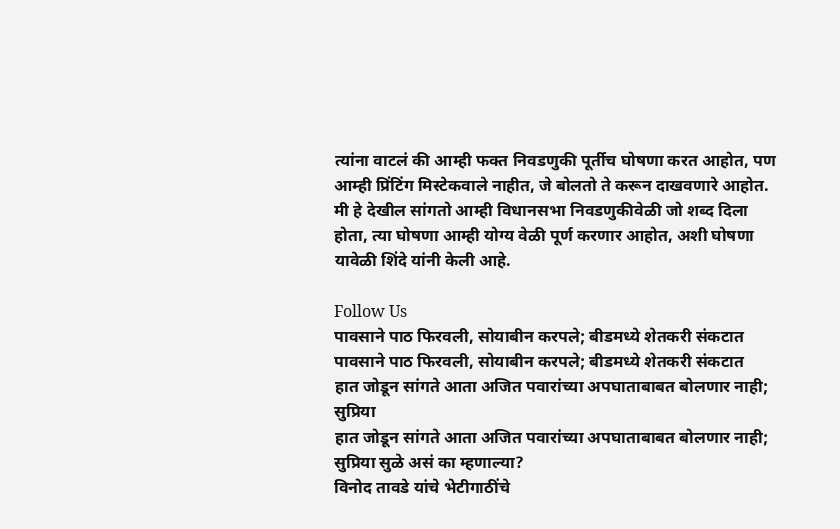त्यांना वाटलं की आम्ही फक्त निवडणुकी पूर्तीच घोषणा करत आहोत, पण आम्ही प्रिंटिंग मिस्टेकवाले नाहीत, जे बोलतो ते करून दाखवणारे आहोत.  मी हे देखील सांगतो आम्ही विधानसभा निवडणुकीवेळी जो शब्द दिला होता, त्या घोषणा आम्ही योग्य वेळी पूर्ण करणार आहोत, अशी घोषणा यावेळी शिंदे यांनी केली आहे.

Follow Us
पावसाने पाठ फिरवली, सोयाबीन करपले; बीडमध्ये शेतकरी संकटात
पावसाने पाठ फिरवली, सोयाबीन करपले; बीडमध्ये शेतकरी संकटात
हात जोडून सांगते आता अजित पवारांच्या अपघाताबाबत बोलणार नाही; सुप्रिया
हात जोडून सांगते आता अजित पवारांच्या अपघाताबाबत बोलणार नाही; सुप्रिया सुळे असं का म्हणाल्या?
विनोद तावडे यांचे भेटीगाठींचे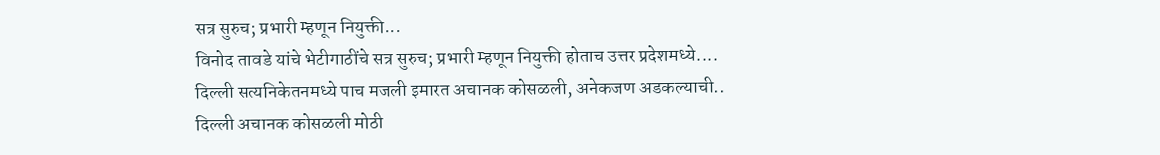सत्र सुरुच; प्रभारी म्हणून नियुक्ती...
विनोद तावडे यांचे भेटीगाठींचे सत्र सुरुच; प्रभारी म्हणून नियुक्ती होताच उत्तर प्रदेशमध्ये....
दिल्ली सत्यनिकेतनमध्ये पाच मजली इमारत अचानक कोसळली, अनेकजण अडकल्याची..
दिल्ली अचानक कोसळली मोठी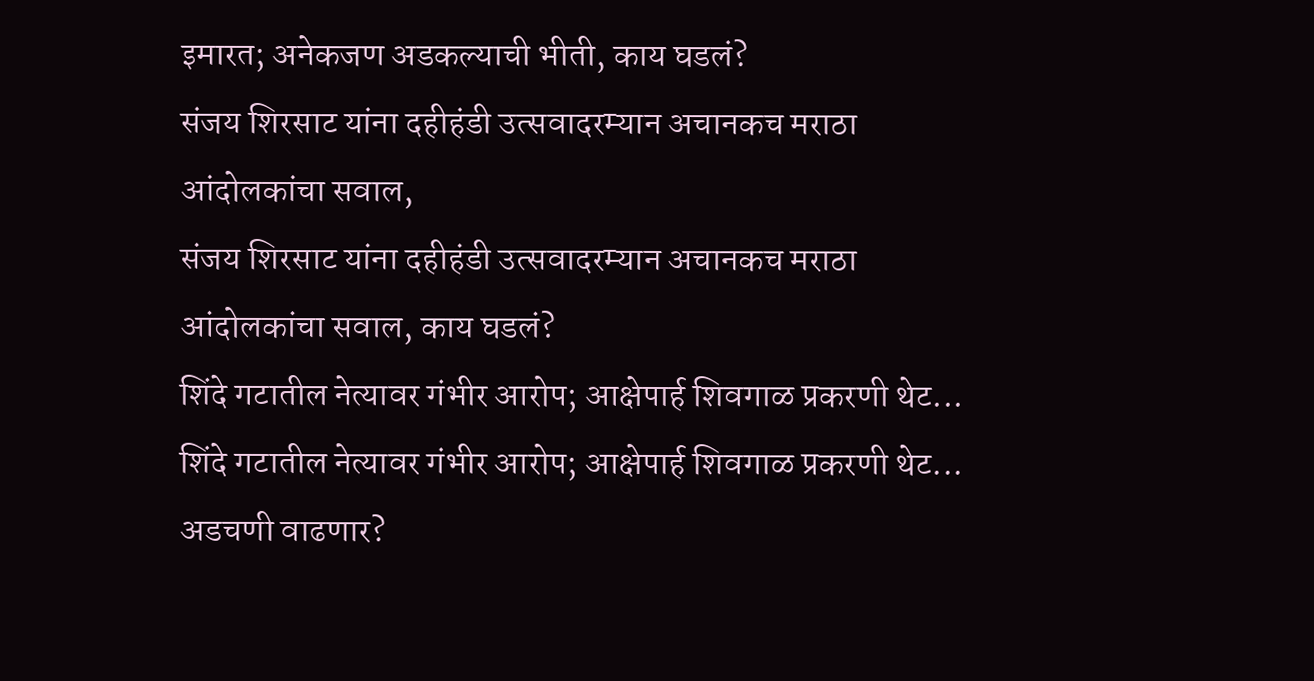इमारत; अनेकजण अडकल्याची भीती, काय घडलं?
संजय शिरसाट यांना दहीहंडी उत्सवादरम्यान अचानकच मराठा आंदोलकांचा सवाल,
संजय शिरसाट यांना दहीहंडी उत्सवादरम्यान अचानकच मराठा आंदोलकांचा सवाल, काय घडलं?
शिंदे गटातील नेत्यावर गंभीर आरोप; आक्षेपार्ह शिवगाळ प्रकरणी थेट...
शिंदे गटातील नेत्यावर गंभीर आरोप; आक्षेपार्ह शिवगाळ प्रकरणी थेट... अडचणी वाढणार?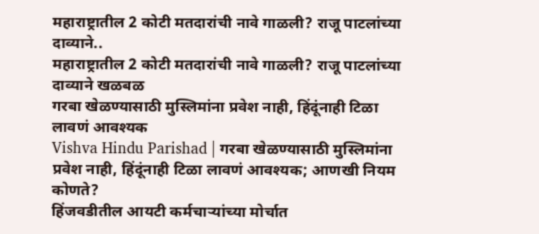महाराष्ट्रातील 2 कोटी मतदारांची नावे गाळली? राजू पाटलांच्या दाव्याने..
महाराष्ट्रातील 2 कोटी मतदारांची नावे गाळली? राजू पाटलांच्या दाव्याने खळबळ
गरबा खेळण्यासाठी मुस्लिमांना प्रवेश नाही, हिंदूंनाही टिळा लावणं आवश्यक
Vishva Hindu Parishad | गरबा खेळण्यासाठी मुस्लिमांना प्रवेश नाही, हिंदूंनाही टिळा लावणं आवश्यक; आणखी नियम कोणते?
हिंजवडीतील आयटी कर्मचाऱ्यांच्या मोर्चात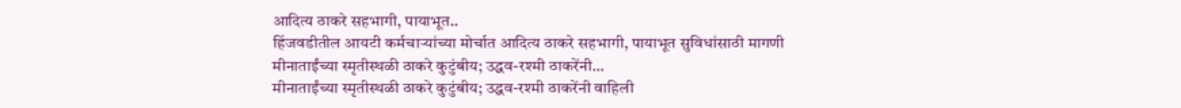आदित्य ठाकरे सहभागी, पायाभूत..
हिंजवडीतील आयटी कर्मचाऱ्यांच्या मोर्चात आदित्य ठाकरे सहभागी, पायाभूत सुविधांसाठी मागणी
मीनाताईंच्या स्मृतीस्थळी ठाकरे कुटुंबीय; उद्धव-रश्मी ठाकरेंनी...
मीनाताईंच्या स्मृतीस्थळी ठाकरे कुटुंबीय; उद्धव-रश्मी ठाकरेंनी वाहिली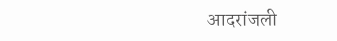आदरांजली